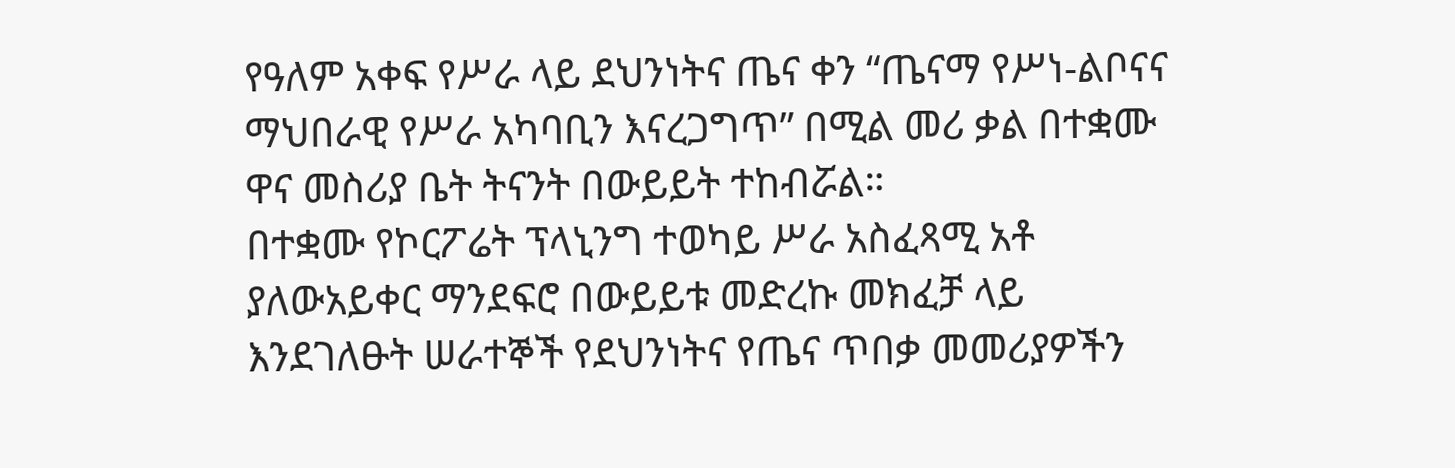የዓለም አቀፍ የሥራ ላይ ደህንነትና ጤና ቀን “ጤናማ የሥነ-ልቦናና ማህበራዊ የሥራ አካባቢን እናረጋግጥ” በሚል መሪ ቃል በተቋሙ ዋና መስሪያ ቤት ትናንት በውይይት ተከብሯል።
በተቋሙ የኮርፖሬት ፕላኒንግ ተወካይ ሥራ አስፈጻሚ አቶ ያለውአይቀር ማንደፍሮ በውይይቱ መድረኩ መክፈቻ ላይ እንደገለፁት ሠራተኞች የደህንነትና የጤና ጥበቃ መመሪያዎችን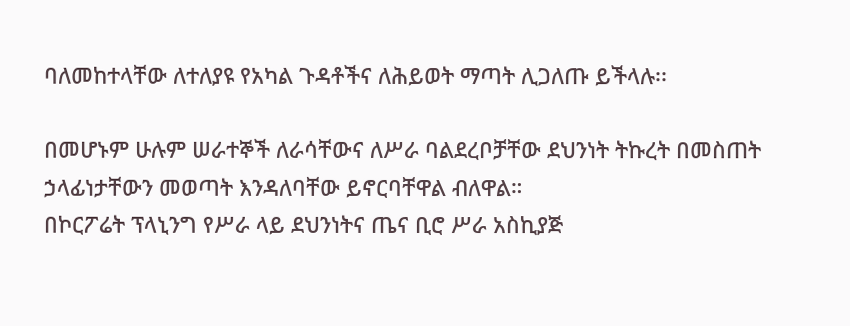ባለመከተላቸው ለተለያዩ የአካል ጉዳቶችና ለሕይወት ማጣት ሊጋለጡ ይችላሉ፡፡

በመሆኑም ሁሉም ሠራተኞች ለራሳቸውና ለሥራ ባልደረቦቻቸው ደህንነት ትኩረት በመስጠት ኃላፊነታቸውን መወጣት እንዳለባቸው ይኖርባቸዋል ብለዋል።
በኮርፖሬት ፕላኒንግ የሥራ ላይ ደህንነትና ጤና ቢሮ ሥራ አስኪያጅ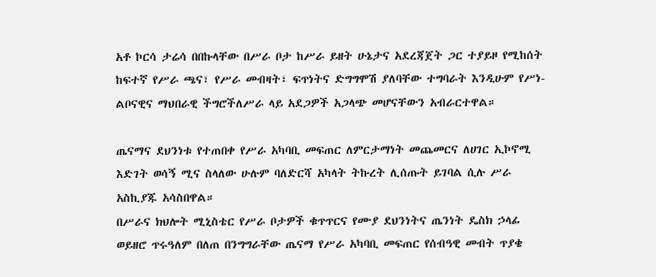አቶ ኮርሳ ታሬሳ በበኩላቸው በሥራ ቦታ ከሥራ ይዘት ሁኔታና አደረጃጀት ጋር ተያይዞ የሚከሰት ከፍተኛ የሥራ ጫና፣ የሥራ መብዛት፣ ፍጥነትና ድግግሞሽ ያለባቸው ተግባራት እንዲሁም የሥነ-ልቦናዊና ማህበራዊ ችግሮችለሥራ ላይ አደጋዎች አጋላጭ መሆናቸውን አብራርተዋል።

ጤናማና ደህንነቱ የተጠበቀ የሥራ አካባቢ መፍጠር ለምርታማነት መጨመርና ለሀገር ኢኮኖሚ እድገት ወሳኝ ሚና ስላለው ሁሉም ባለድርሻ አካላት ትኩረት ሊሰጡት ይገባል ሲሉ ሥራ አስኪያጁ አሳስበዋል።
በሥራና ክህሎት ሚኒስቴር የሥራ ቦታዎች ቁጥጥርና የሙያ ደህንነትና ጤንነት ዴስክ ኃላፊ ወይዘሮ ጥሩዓለም በለጠ በንግግራቸው ጤናማ የሥራ አካባቢ መፍጠር የሰብዓዊ መብት ጥያቄ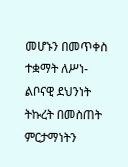መሆኑን በመጥቀስ ተቋማት ለሥነ-ልቦናዊ ደህንነት ትኩረት በመስጠት ምርታማነትን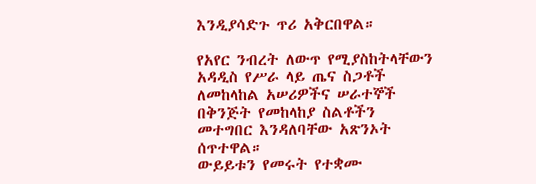እንዲያሳድጉ ጥሪ አቅርበዋል።

የአየር ንብረት ለውጥ የሚያስከትላቸውን አዳዲስ የሥራ ላይ ጤና ስጋቶች ለመከላከል አሠሪዎችና ሠራተኞች በቅንጅት የመከላከያ ስልቶችን መተግበር እንዳለባቸው አጽንኦት ሰጥተዋል።
ውይይቱን የመሩት የተቋሙ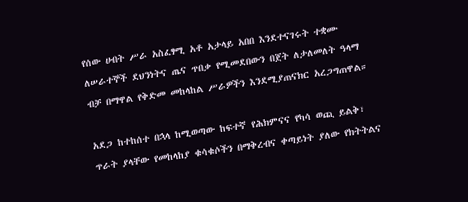የሰው ሀብት ሥራ አስፈፃሚ አቶ አታላይ አበበ እንደተናገሩት ተቋሙ ለሠራተኞች ደህንነትና ጤና ጥበቃ የሚመደበውን በጀት ለታለመለት ዓላማ ብቻ በማዋል የቅድመ መከላከል ሥራዎችን እንደሚያጠናክር አረጋግጠዋል።

አደጋ ከተከሰተ በኋላ ከሚወጣው ከፍተኛ የሕክምናና የካሳ ወጪ ይልቅ፣ ጥራት ያላቸው የመከላከያ ቁሳቁሶችን በማቅረብና ቀጣይነት ያለው የክትትልና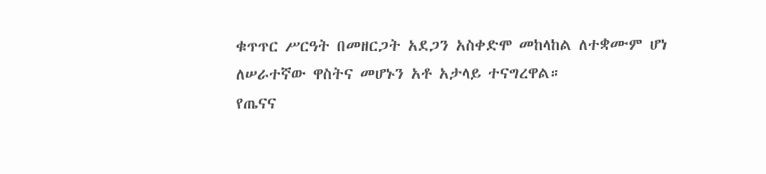ቁጥጥር ሥርዓት በመዘርጋት አደጋን አስቀድሞ መከላከል ለተቋሙም ሆነ ለሠራተኛው ዋስትና መሆኑን አቶ አታላይ ተናግረዋል።
የጤናና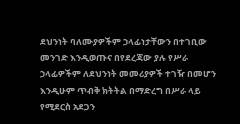ደህንነት ባለሙያዎችም ኃላፊነታቸውን በተገቢው መንገድ እንዲወጡና በየደረጃው ያሉ የሥራ ኃላፊዎችም ለደህንነት መመሪያዎች ተገዥ በመሆን እንዲሁም ጥብቅ ክትትል በማድረግ በሥራ ላይ የሚደርስ አደጋን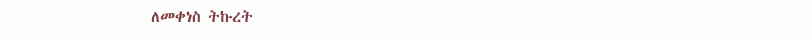ለመቀነስ ትኩረት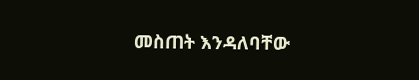መስጠት እንዳለባቸው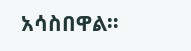አሳስበዋል።